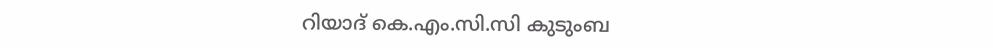റിയാദ് കെ.എം.സി.സി കുടുംബ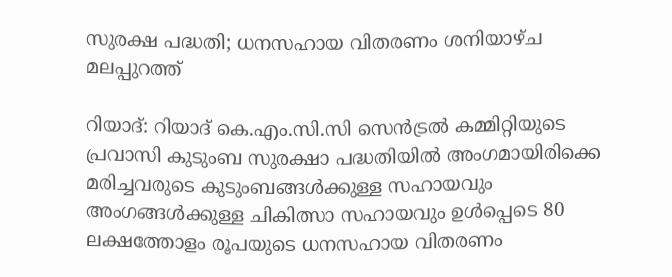സുരക്ഷ പദ്ധതി; ധനസഹായ വിതരണം ശനിയാഴ്ച മലപ്പുറത്ത്

റിയാദ്: റിയാദ് കെ.എം.സി.സി സെൻട്രൽ കമ്മിറ്റിയുടെ പ്രവാസി കുടുംബ സുരക്ഷാ പദ്ധതിയിൽ അംഗമായിരിക്കെ മരിച്ചവരുടെ കുടുംബങ്ങൾക്കുള്ള സഹായവും അംഗങ്ങൾക്കുള്ള ചികിത്സാ സഹായവും ഉൾപ്പെടെ 80 ലക്ഷത്തോളം രൂപയുടെ ധനസഹായ വിതരണം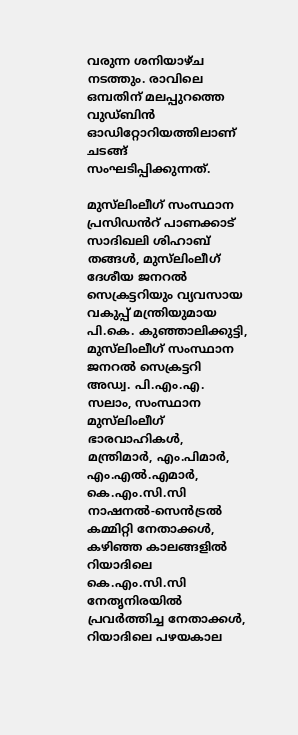വരുന്ന ശനിയാഴ്ച നടത്തും. രാവിലെ ഒമ്പതിന് മലപ്പുറത്തെ വുഡ്ബിൻ ഓഡിറ്റോറിയത്തിലാണ് ചടങ്ങ് സംഘടിപ്പിക്കുന്നത്.

മുസ്‍ലിംലീഗ് സംസ്ഥാന പ്രസിഡൻറ് പാണക്കാട് സാദിഖലി ശിഹാബ് തങ്ങൾ, മുസ്‍ലിംലീഗ് ദേശീയ ജനറൽ സെക്രട്ടറിയും വ്യവസായ വകുപ്പ് മന്ത്രിയുമായ പി.കെ. കുഞ്ഞാലിക്കുട്ടി, മുസ്‍ലിംലീഗ് സംസ്ഥാന ജനറൽ സെക്രട്ടറി അഡ്വ. പി.എം.എ. സലാം, സംസ്ഥാന മുസ്‍ലിംലീഗ് ഭാരവാഹികൾ, മന്ത്രിമാർ, എം.പിമാർ, എം.എൽ.എമാർ, കെ.എം.സി.സി നാഷനൽ-സെൻട്രൽ കമ്മിറ്റി നേതാക്കൾ, കഴിഞ്ഞ കാലങ്ങളിൽ റിയാദിലെ കെ.എം.സി.സി നേതൃനിരയിൽ പ്രവർത്തിച്ച നേതാക്കൾ, റിയാദിലെ പഴയകാല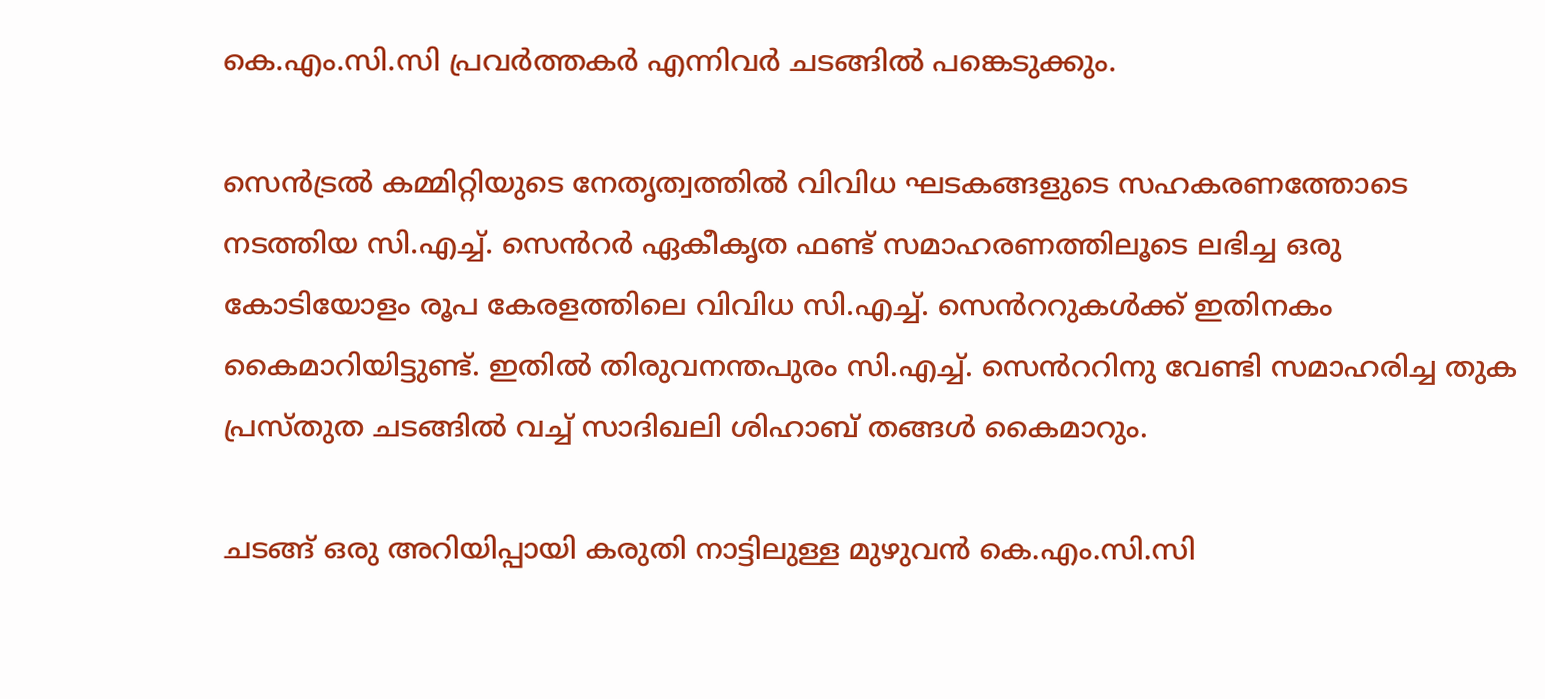കെ.എം.സി.സി പ്രവർത്തകർ എന്നിവർ ചടങ്ങിൽ പങ്കെടുക്കും.

സെൻട്രൽ കമ്മിറ്റിയുടെ നേതൃത്വത്തിൽ വിവിധ ഘടകങ്ങളുടെ സഹകരണത്തോടെ നടത്തിയ സി.എച്ച്. സെൻറർ ഏകീകൃത ഫണ്ട് സമാഹരണത്തിലൂടെ ലഭിച്ച ഒരു കോടിയോളം രൂപ കേരളത്തിലെ വിവിധ സി.എച്ച്. സെൻററുകൾക്ക് ഇതിനകം കൈമാറിയിട്ടുണ്ട്. ഇതിൽ തിരുവനന്തപുരം സി.എച്ച്. സെൻററിനു വേണ്ടി സമാഹരിച്ച തുക പ്രസ്തുത ചടങ്ങിൽ വച്ച് സാദിഖലി ശിഹാബ് തങ്ങൾ കൈമാറും.

ചടങ്ങ് ഒരു അറിയിപ്പായി കരുതി നാട്ടിലുള്ള മുഴുവൻ കെ.എം.സി.സി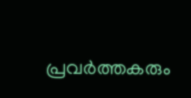പ്രവർത്തകരും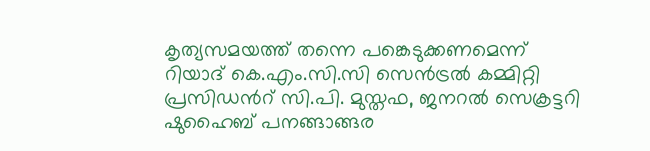കൃത്യസമയത്ത് തന്നെ പങ്കെടുക്കണമെന്ന് റിയാദ് കെ.എം.സി.സി സെൻട്രൽ കമ്മിറ്റി പ്രസിഡൻറ് സി.പി. മുസ്തഫ, ജനറൽ സെക്രട്ടറി ഷുഹൈബ് പനങ്ങാങ്ങര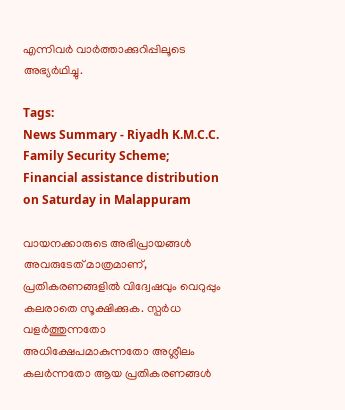എന്നിവർ വാർത്താക്കുറിപ്പിലൂടെ അഭ്യർഥിച്ചു.

Tags:
News Summary - Riyadh K.M.C.C. Family Security Scheme; Financial assistance distribution on Saturday in Malappuram

വായനക്കാരുടെ അഭിപ്രായങ്ങള്‍ അവരുടേത് മാത്രമാണ്, പ്രതികരണങ്ങളിൽ വിദ്വേഷവും വെറുപ്പും കലരാതെ സൂക്ഷിക്കുക. സ്പർധ വളർത്തുന്നതോ അധിക്ഷേപമാകുന്നതോ അശ്ലീലം കലർന്നതോ ആയ പ്രതികരണങ്ങൾ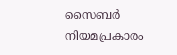സൈബർ നിയമപ്രകാരം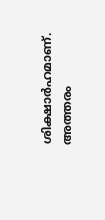ശിക്ഷാർഹമാണ്. അത്തരം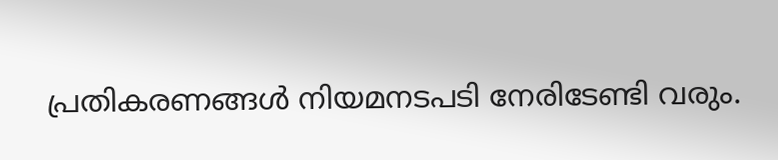പ്രതികരണങ്ങൾ നിയമനടപടി നേരിടേണ്ടി വരും.